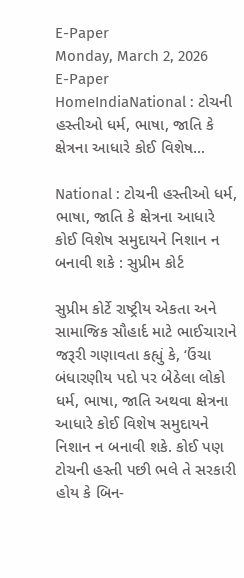E-Paper
Monday, March 2, 2026
E-Paper
HomeIndiaNational : ટોચની હસ્તીઓ ધર્મ, ભાષા, જાતિ કે ક્ષેત્રના આધારે કોઈ વિશેષ...

National : ટોચની હસ્તીઓ ધર્મ, ભાષા, જાતિ કે ક્ષેત્રના આધારે કોઈ વિશેષ સમુદાયને નિશાન ન બનાવી શકે : સુપ્રીમ કોર્ટ

સુપ્રીમ કોર્ટે રાષ્ટ્રીય એકતા અને સામાજિક સૌહાર્દ માટે ભાઈચારાને જરૂરી ગણાવતા કહ્યું કે, ‘ઉંચા બંધારણીય પદો પર બેઠેલા લોકો ધર્મ, ભાષા, જાતિ અથવા ક્ષેત્રના આધારે કોઈ વિશેષ સમુદાયને નિશાન ન બનાવી શકે. કોઈ પણ ટોચની હસ્તી પછી ભલે તે સરકારી હોય કે બિન-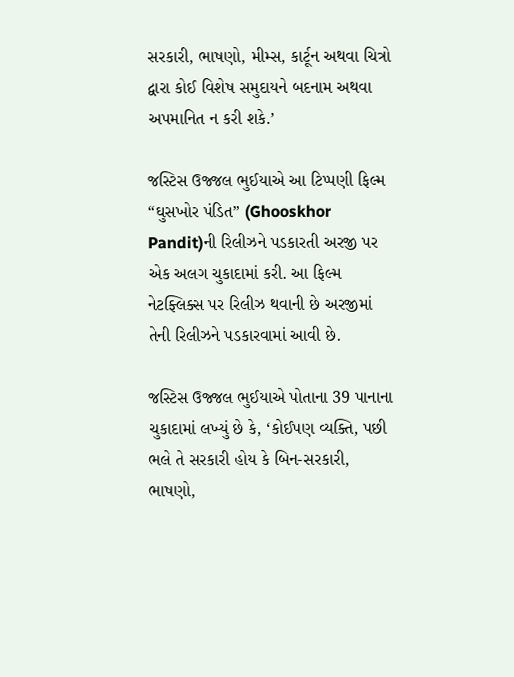સરકારી, ભાષણો, મીમ્સ, કાર્ટૂન અથવા ચિત્રો દ્વારા કોઈ વિશેષ સમુદાયને બદનામ અથવા અપમાનિત ન કરી શકે.’

જસ્ટિસ ઉજ્જલ ભુઈયાએ આ ટિપ્પણી ફિલ્મ “ઘુસખોર પંડિત” (Ghooskhor Pandit)ની રિલીઝને પડકારતી અરજી પર એક અલગ ચુકાદામાં કરી. આ ફિલ્મ નેટફ્લિક્સ પર રિલીઝ થવાની છે અરજીમાં તેની રિલીઝને પડકારવામાં આવી છે.

જસ્ટિસ ઉજ્જલ ભુઈયાએ પોતાના 39 પાનાના ચુકાદામાં લખ્યું છે કે, ‘કોઈપણ વ્યક્તિ, પછી ભલે તે સરકારી હોય કે બિન-સરકારી, ભાષણો,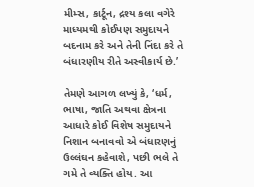મીમ્સ, કાર્ટૂન, દ્રશ્ય કલા વગેરે માધ્યમથી કોઈપણ સમુદાયને બદનામ કરે અને તેની નિંદા કરે તે બંધારણીય રીતે અસ્વીકાર્ય છે.’

તેમણે આગળ લખ્યું કે, ‘ધર્મ, ભાષા, જાતિ અથવા ક્ષેત્રના આધારે કોઈ વિશેષ સમુદાયને નિશાન બનાવવો એ બંધારણનું ઉલ્લંઘન કહેવાશે, પછી ભલે તે ગમે તે વ્યક્તિ હોય. આ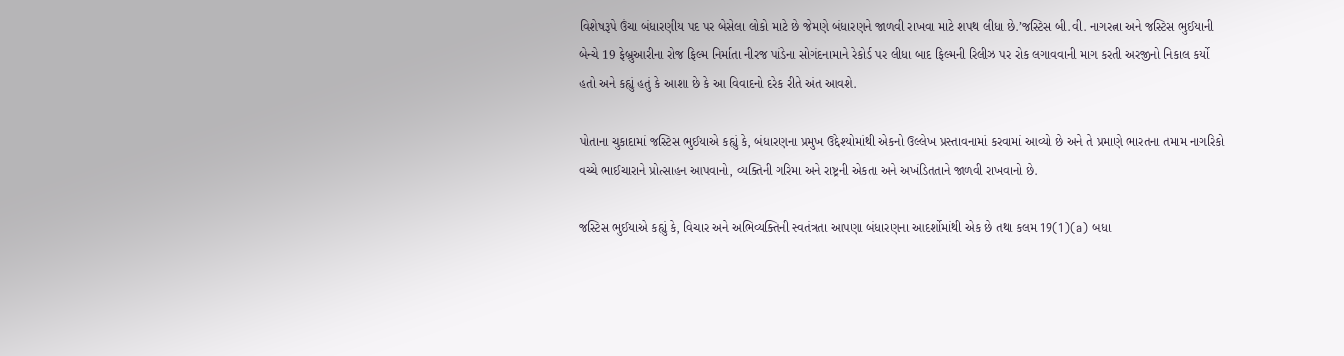વિશેષરૂપે ઉંચા બંધારણીય પદ પર બેસેલા લોકો માટે છે જેમણે બંધારણને જાળવી રાખવા માટે શપથ લીધા છે.’જસ્ટિસ બી.વી. નાગરત્ના અને જસ્ટિસ ભુઈયાની બેન્ચે 19 ફેબ્રુઆરીના રોજ ફિલ્મ નિર્માતા નીરજ પાંડેના સોગંદનામાને રેકોર્ડ પર લીધા બાદ ફિલ્મની રિલીઝ પર રોક લગાવવાની માગ કરતી અરજીનો નિકાલ કર્યો હતો અને કહ્યું હતું કે આશા છે કે આ વિવાદનો દરેક રીતે અંત આવશે.

પોતાના ચુકાદામાં જસ્ટિસ ભુઈયાએ કહ્યું કે, બંધારણના પ્રમુખ ઉદ્દેશ્યોમાંથી એકનો ઉલ્લેખ પ્રસ્તાવનામાં કરવામાં આવ્યો છે અને તે પ્રમાણે ભારતના તમામ નાગરિકો વચ્ચે ભાઈચારાને પ્રોત્સાહન આપવાનો, વ્યક્તિની ગરિમા અને રાષ્ટ્રની એકતા અને અખંડિતતાને જાળવી રાખવાનો છે.

જસ્ટિસ ભુઈયાએ કહ્યું કે, વિચાર અને અભિવ્યક્તિની સ્વતંત્રતા આપણા બંધારણના આદર્શોમાંથી એક છે તથા કલમ 19(1)(a) બધા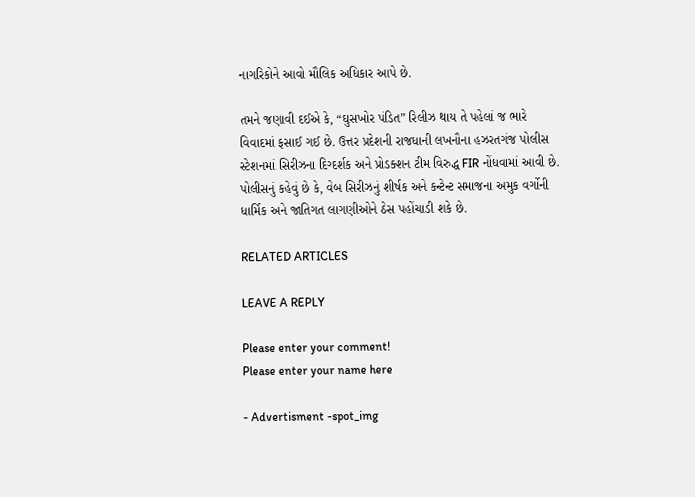નાગરિકોને આવો મૌલિક અધિકાર આપે છે.

તમને જણાવી દઈએ કે, “ઘુસખોર પંડિત” રિલીઝ થાય તે પહેલાં જ ભારે વિવાદમાં ફસાઈ ગઈ છે. ઉત્તર પ્રદેશની રાજધાની લખનૌના હઝરતગંજ પોલીસ સ્ટેશનમાં સિરીઝના દિગ્દર્શક અને પ્રોડક્શન ટીમ વિરુદ્ધ FIR નોંધવામાં આવી છે. પોલીસનું કહેવું છે કે, વેબ સિરીઝનું શીર્ષક અને કન્ટેન્ટ સમાજના અમુક વર્ગોની ધાર્મિક અને જાતિગત લાગણીઓને ઠેસ પહોંચાડી શકે છે.

RELATED ARTICLES

LEAVE A REPLY

Please enter your comment!
Please enter your name here

- Advertisment -spot_img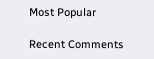Most Popular

Recent Comments